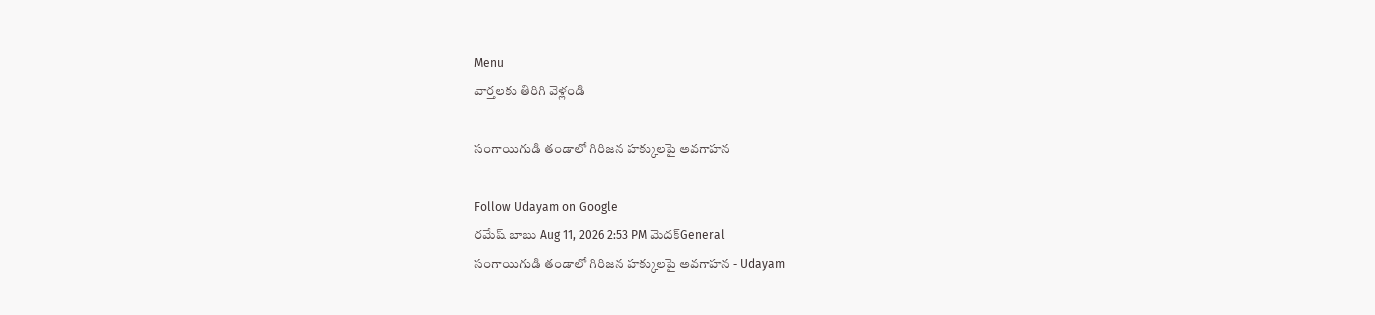Menu
వార్తలకు తిరిగి వెళ్లండి

సంగాయిగుడి తండాలో గిరిజన హక్కులపై అవగాహన

Follow Udayam on Google
రమేష్ బాబు Aug 11, 2026 2:53 PM మెదక్General
సంగాయిగుడి తండాలో గిరిజన హక్కులపై అవగాహన - Udayam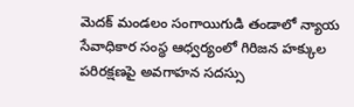మెదక్ మండలం సంగాయిగుడి తండాలో న్యాయ సేవాధికార సంస్థ ఆధ్వర్యంలో గిరిజన హక్కుల పరిరక్షణపై అవగాహన సదస్సు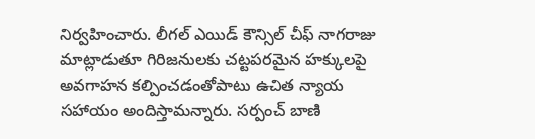నిర్వహించారు. లీగల్ ఎయిడ్ కౌన్సిల్ చీఫ్ నాగరాజు మాట్లాడుతూ గిరిజనులకు చట్టపరమైన హక్కులపై అవగాహన కల్పించడంతోపాటు ఉచిత న్యాయ సహాయం అందిస్తామన్నారు. సర్పంచ్ బాణి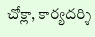చోక్లా, కార్యదర్శి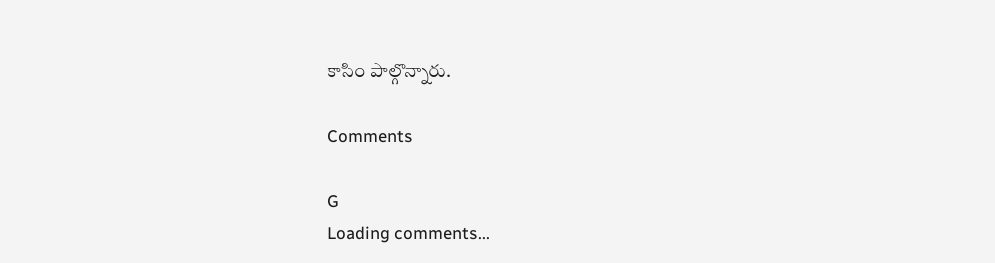కాసిం పాల్గొన్నారు.

Comments

G
Loading comments...